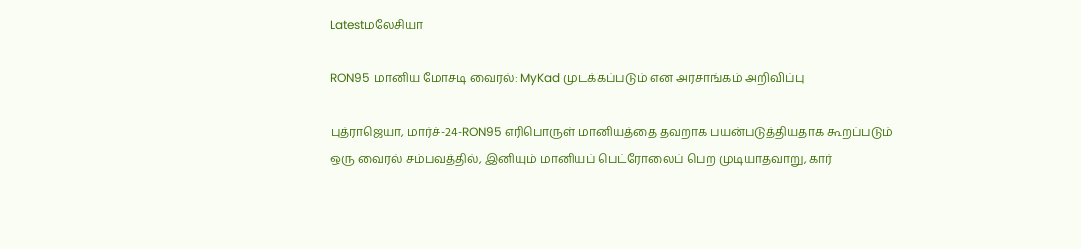Latestமலேசியா

RON95 மானிய மோசடி வைரல்: MyKad முடக்கப்படும் என அரசாங்கம் அறிவிப்பு

புத்ராஜெயா, மார்ச்-24-RON95 எரிபொருள் மானியத்தை தவறாக பயன்படுத்தியதாக கூறப்படும் ஒரு வைரல் சம்பவத்தில், இனியும் மானியப் பெட்ரோலைப் பெற முடியாதவாறு, கார்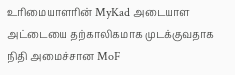உரிமையாளரின் MyKad அடையாள அட்டையை தற்காலிகமாக முடக்குவதாக நிதி அமைச்சான MoF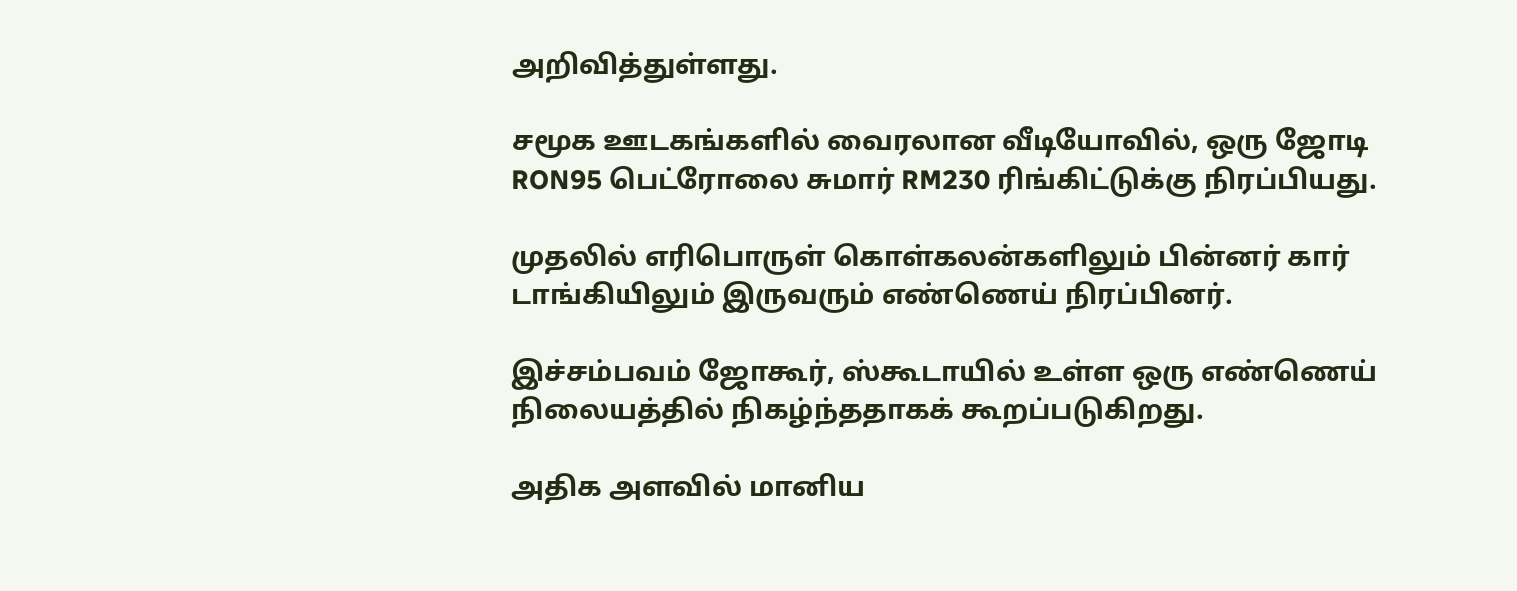அறிவித்துள்ளது.

சமூக ஊடகங்களில் வைரலான வீடியோவில், ஒரு ஜோடி RON95 பெட்ரோலை சுமார் RM230 ரிங்கிட்டுக்கு நிரப்பியது.

முதலில் எரிபொருள் கொள்கலன்களிலும் பின்னர் கார் டாங்கியிலும் இருவரும் எண்ணெய் நிரப்பினர்.

இச்சம்பவம் ஜோகூர், ஸ்கூடாயில் உள்ள ஒரு எண்ணெய் நிலையத்தில் நிகழ்ந்ததாகக் கூறப்படுகிறது.

அதிக அளவில் மானிய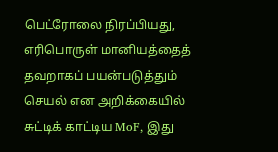பெட்ரோலை நிரப்பியது, எரிபொருள் மானியத்தைத் தவறாகப் பயன்படுத்தும் செயல் என அறிக்கையில் சுட்டிக் காட்டிய MoF, இது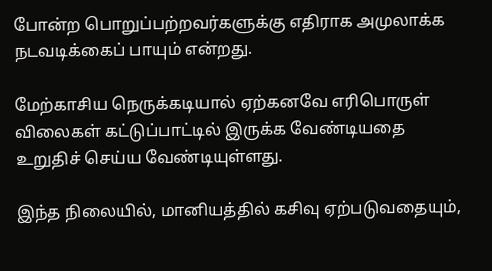போன்ற பொறுப்பற்றவர்களுக்கு எதிராக அமுலாக்க நடவடிக்கைப் பாயும் என்றது.

மேற்காசிய நெருக்கடியால் ஏற்கனவே எரிபொருள் விலைகள் கட்டுப்பாட்டில் இருக்க வேண்டியதை உறுதிச் செய்ய வேண்டியுள்ளது.

இந்த நிலையில், மானியத்தில் கசிவு ஏற்படுவதையும்,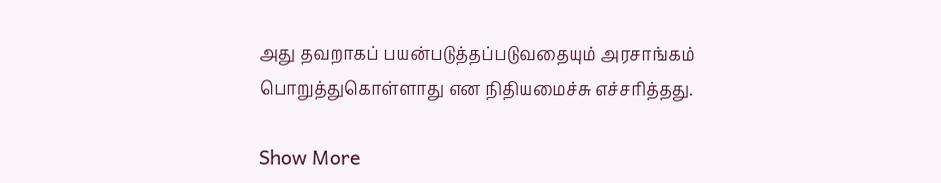அது தவறாகப் பயன்படுத்தப்படுவதையும் அரசாங்கம் பொறுத்துகொள்ளாது என நிதியமைச்சு எச்சரித்தது.

Show More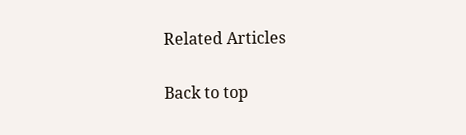Related Articles

Back to top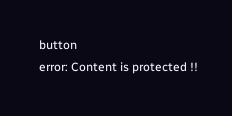button
error: Content is protected !!